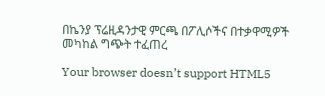በኬንያ ፕሬዚዳንታዊ ምርጫ በፖሊሶችና በተቃዋሚዎች መካከል ግጭት ተፈጠረ

Your browser doesn’t support HTML5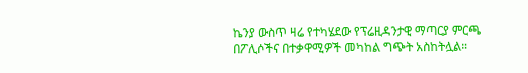ኬንያ ውስጥ ዛሬ የተካሄደው የፕሬዚዳንታዊ ማጣርያ ምርጫ በፖሊሶችና በተቃዋሚዎች መካከል ግጭት አስከትሏል።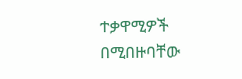ተቃዋሚዎች በሚበዙባቸው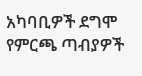አካባቢዎች ደግሞ የምርጫ ጣብያዎች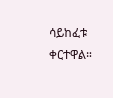ሳይከፈቱ ቀርተዋል።